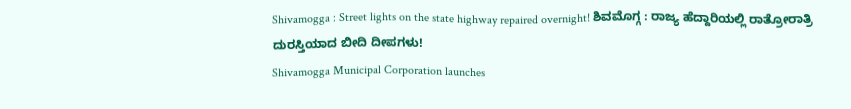Shivamogga : Street lights on the state highway repaired overnight! ಶಿವಮೊಗ್ಗ : ರಾಜ್ಯ ಹೆದ್ದಾರಿಯಲ್ಲಿ ರಾತ್ರೋರಾತ್ರಿ ದುರಸ್ತಿಯಾದ ಬೀದಿ ದೀಪಗಳು!
Shivamogga Municipal Corporation launches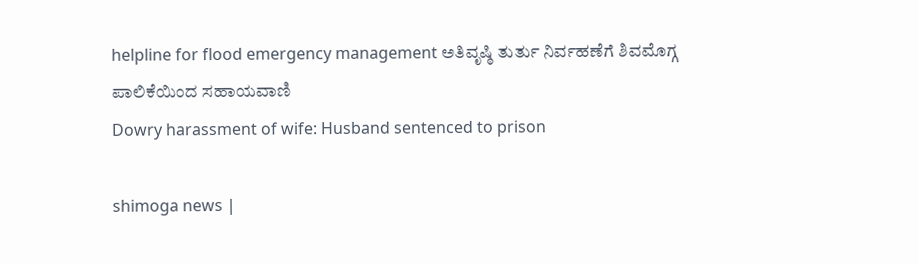helpline for flood emergency management ಅತಿವೃಷ್ಠಿ ತುರ್ತು ನಿರ್ವಹಣೆಗೆ ಶಿವಮೊಗ್ಗ ಪಾಲಿಕೆಯಿಂದ ಸಹಾಯವಾಣಿ
Dowry harassment of wife: Husband sentenced to prison

shimoga news |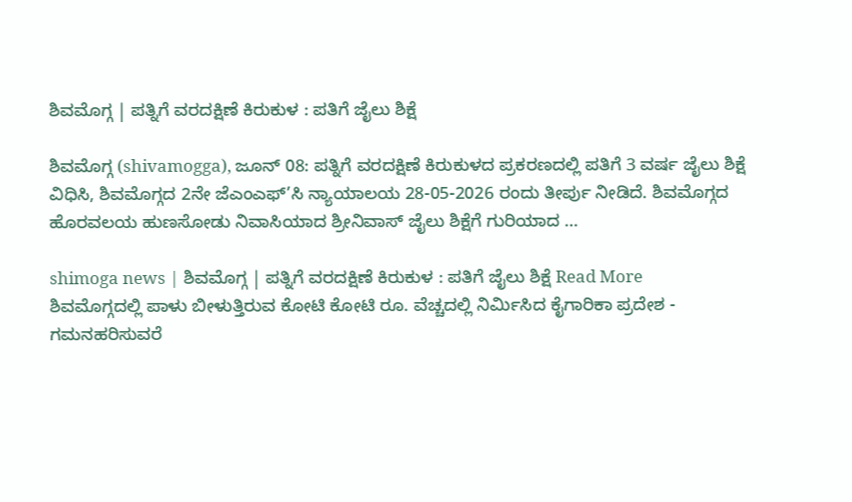ಶಿವಮೊಗ್ಗ | ಪತ್ನಿಗೆ ವರದಕ್ಷಿಣೆ ಕಿರುಕುಳ : ಪತಿಗೆ ಜೈಲು ಶಿಕ್ಷೆ

ಶಿವಮೊಗ್ಗ (shivamogga), ಜೂನ್ 08: ಪತ್ನಿಗೆ ವರದಕ್ಷಿಣೆ ಕಿರುಕುಳದ ಪ್ರಕರಣದಲ್ಲಿ ಪತಿಗೆ 3 ವರ್ಷ ಜೈಲು ಶಿಕ್ಷೆ ವಿಧಿಸಿ, ಶಿವಮೊಗ್ಗದ 2ನೇ ಜೆಎಂಎಫ್’ಸಿ ನ್ಯಾಯಾಲಯ 28-05-2026 ರಂದು ತೀರ್ಪು ನೀಡಿದೆ. ಶಿವಮೊಗ್ಗದ ಹೊರವಲಯ ಹುಣಸೋಡು ನಿವಾಸಿಯಾದ ಶ್ರೀನಿವಾಸ್ ಜೈಲು ಶಿಕ್ಷೆಗೆ ಗುರಿಯಾದ …

shimoga news | ಶಿವಮೊಗ್ಗ | ಪತ್ನಿಗೆ ವರದಕ್ಷಿಣೆ ಕಿರುಕುಳ : ಪತಿಗೆ ಜೈಲು ಶಿಕ್ಷೆ Read More
ಶಿವಮೊಗ್ಗದಲ್ಲಿ ಪಾಳು ಬೀಳುತ್ತಿರುವ ಕೋಟಿ ಕೋಟಿ ರೂ. ವೆಚ್ಚದಲ್ಲಿ ನಿರ್ಮಿಸಿದ ಕೈಗಾರಿಕಾ ಪ್ರದೇಶ - ಗಮನಹರಿಸುವರೆ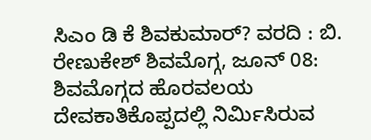ಸಿಎಂ ಡಿ ಕೆ ಶಿವಕುಮಾರ್? ವರದಿ : ಬಿ. ರೇಣುಕೇಶ್ ಶಿವಮೊಗ್ಗ, ಜೂನ್ 08: ಶಿವಮೊಗ್ಗದ ಹೊರವಲಯ ದೇವಕಾತಿಕೊಪ್ಪದಲ್ಲಿ ನಿರ್ಮಿಸಿರುವ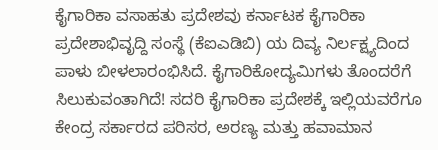ಕೈಗಾರಿಕಾ ವಸಾಹತು ಪ್ರದೇಶವು ಕರ್ನಾಟಕ ಕೈಗಾರಿಕಾ ಪ್ರದೇಶಾಭಿವೃದ್ದಿ ಸಂಸ್ಥೆ (ಕೆಐಎಡಿಬಿ) ಯ ದಿವ್ಯ ನಿರ್ಲಕ್ಷ್ಯದಿಂದ ಪಾಳು ಬೀಳಲಾರಂಭಿಸಿದೆ. ಕೈಗಾರಿಕೋದ್ಯಮಿಗಳು ತೊಂದರೆಗೆ ಸಿಲುಕುವಂತಾಗಿದೆ! ಸದರಿ ಕೈಗಾರಿಕಾ ಪ್ರದೇಶಕ್ಕೆ ಇಲ್ಲಿಯವರೆಗೂ ಕೇಂದ್ರ ಸರ್ಕಾರದ ಪರಿಸರ, ಅರಣ್ಯ ಮತ್ತು ಹವಾಮಾನ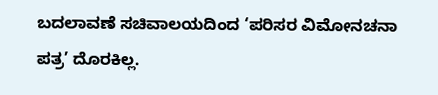ಬದಲಾವಣೆ ಸಚಿವಾಲಯದಿಂದ ‘ಪರಿಸರ ವಿಮೋನಚನಾ ಪತ್ರ’ ದೊರಕಿಲ್ಲ.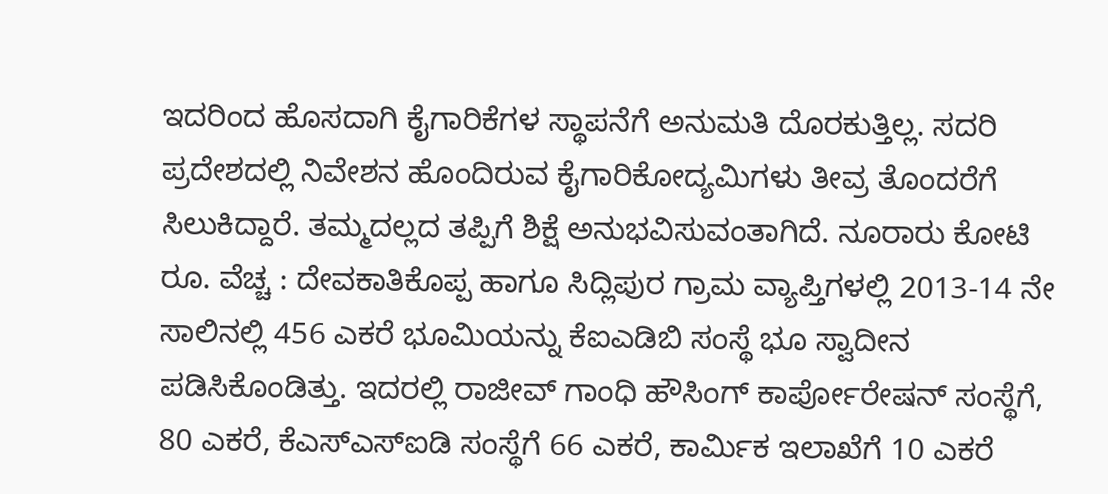ಇದರಿಂದ ಹೊಸದಾಗಿ ಕೈಗಾರಿಕೆಗಳ ಸ್ಥಾಪನೆಗೆ ಅನುಮತಿ ದೊರಕುತ್ತಿಲ್ಲ. ಸದರಿ ಪ್ರದೇಶದಲ್ಲಿ ನಿವೇಶನ ಹೊಂದಿರುವ ಕೈಗಾರಿಕೋದ್ಯಮಿಗಳು ತೀವ್ರ ತೊಂದರೆಗೆ ಸಿಲುಕಿದ್ದಾರೆ. ತಮ್ಮದಲ್ಲದ ತಪ್ಪಿಗೆ ಶಿಕ್ಷೆ ಅನುಭವಿಸುವಂತಾಗಿದೆ. ನೂರಾರು ಕೋಟಿ ರೂ. ವೆಚ್ಚ : ದೇವಕಾತಿಕೊಪ್ಪ ಹಾಗೂ ಸಿದ್ಲಿಪುರ ಗ್ರಾಮ ವ್ಯಾಪ್ತಿಗಳಲ್ಲಿ 2013-14 ನೇ ಸಾಲಿನಲ್ಲಿ 456 ಎಕರೆ ಭೂಮಿಯನ್ನು ಕೆಐಎಡಿಬಿ ಸಂಸ್ಥೆ ಭೂ ಸ್ವಾದೀನ ಪಡಿಸಿಕೊಂಡಿತ್ತು. ಇದರಲ್ಲಿ ರಾಜೀವ್ ಗಾಂಧಿ ಹೌಸಿಂಗ್ ಕಾರ್ಪೋರೇಷನ್ ಸಂಸ್ಥೆಗೆ, 80 ಎಕರೆ, ಕೆಎಸ್ಎಸ್ಐಡಿ ಸಂಸ್ಥೆಗೆ 66 ಎಕರೆ, ಕಾರ್ಮಿಕ ಇಲಾಖೆಗೆ 10 ಎಕರೆ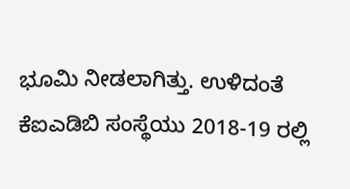ಭೂಮಿ ನೀಡಲಾಗಿತ್ತು. ಉಳಿದಂತೆ ಕೆಐಎಡಿಬಿ ಸಂಸ್ಥೆಯು 2018-19 ರಲ್ಲಿ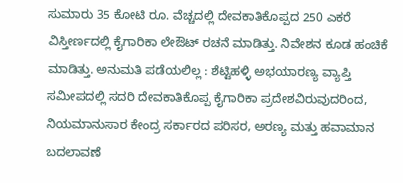ಸುಮಾರು 35 ಕೋಟಿ ರೂ. ವೆಚ್ಚದಲ್ಲಿ ದೇವಕಾತಿಕೊಪ್ಪದ 250 ಎಕರೆ ವಿಸ್ತೀರ್ಣದಲ್ಲಿ ಕೈಗಾರಿಕಾ ಲೇಔಟ್ ರಚನೆ ಮಾಡಿತ್ತು. ನಿವೇಶನ ಕೂಡ ಹಂಚಿಕೆ ಮಾಡಿತ್ತು. ಅನುಮತಿ ಪಡೆಯಲಿಲ್ಲ : ಶೆಟ್ಟಿಹಳ್ಳಿ ಅಭಯಾರಣ್ಯ ವ್ಯಾಪ್ತಿ ಸಮೀಪದಲ್ಲಿ ಸದರಿ ದೇವಕಾತಿಕೊಪ್ಪ ಕೈಗಾರಿಕಾ ಪ್ರದೇಶವಿರುವುದರಿಂದ, ನಿಯಮಾನುಸಾರ ಕೇಂದ್ರ ಸರ್ಕಾರದ ಪರಿಸರ, ಅರಣ್ಯ ಮತ್ತು ಹವಾಮಾನ ಬದಲಾವಣೆ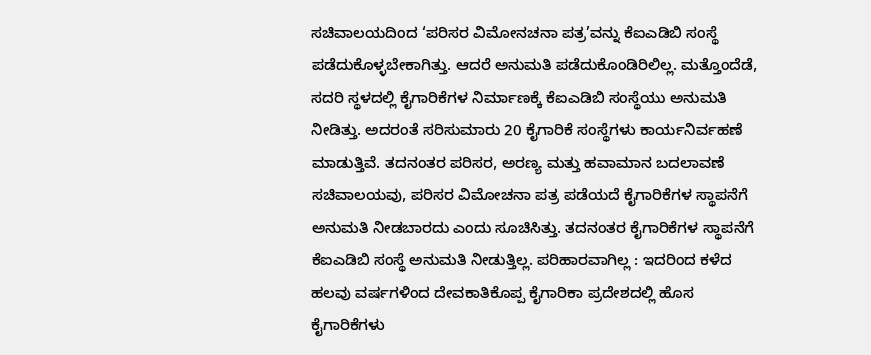ಸಚಿವಾಲಯದಿಂದ ‘ಪರಿಸರ ವಿಮೋನಚನಾ ಪತ್ರ’ವನ್ನು ಕೆಐಎಡಿಬಿ ಸಂಸ್ಥೆ ಪಡೆದುಕೊಳ್ಳಬೇಕಾಗಿತ್ತು. ಆದರೆ ಅನುಮತಿ ಪಡೆದುಕೊಂಡಿರಿಲಿಲ್ಲ. ಮತ್ತೊಂದೆಡೆ, ಸದರಿ ಸ್ಥಳದಲ್ಲಿ ಕೈಗಾರಿಕೆಗಳ ನಿರ್ಮಾಣಕ್ಕೆ ಕೆಐಎಡಿಬಿ ಸಂಸ್ಥೆಯು ಅನುಮತಿ ನೀಡಿತ್ತು. ಅದರಂತೆ ಸರಿಸುಮಾರು 20 ಕೈಗಾರಿಕೆ ಸಂಸ್ಥೆಗಳು ಕಾರ್ಯನಿರ್ವಹಣೆ ಮಾಡುತ್ತಿವೆ. ತದನಂತರ ಪರಿಸರ, ಅರಣ್ಯ ಮತ್ತು ಹವಾಮಾನ ಬದಲಾವಣೆ ಸಚಿವಾಲಯವು, ಪರಿಸರ ವಿಮೋಚನಾ ಪತ್ರ ಪಡೆಯದೆ ಕೈಗಾರಿಕೆಗಳ ಸ್ಥಾಪನೆಗೆ ಅನುಮತಿ ನೀಡಬಾರದು ಎಂದು ಸೂಚಿಸಿತ್ತು. ತದನಂತರ ಕೈಗಾರಿಕೆಗಳ ಸ್ಥಾಪನೆಗೆ ಕೆಐಎಡಿಬಿ ಸಂಸ್ಥೆ ಅನುಮತಿ ನೀಡುತ್ತಿಲ್ಲ. ಪರಿಹಾರವಾಗಿಲ್ಲ : ಇದರಿಂದ ಕಳೆದ ಹಲವು ವರ್ಷಗಳಿಂದ ದೇವಕಾತಿಕೊಪ್ಪ ಕೈಗಾರಿಕಾ ಪ್ರದೇಶದಲ್ಲಿ ಹೊಸ ಕೈಗಾರಿಕೆಗಳು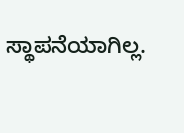ಸ್ಥಾಪನೆಯಾಗಿಲ್ಲ.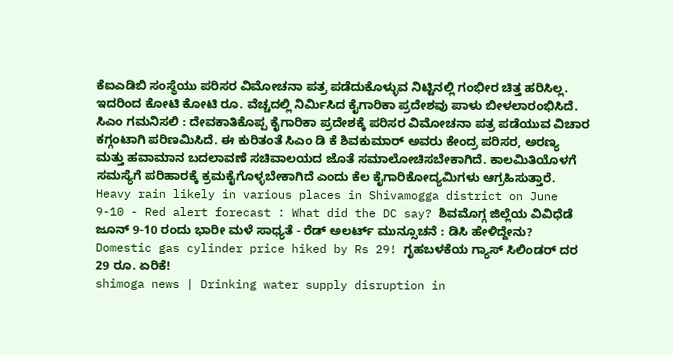ಕೆಐಎಡಿಬಿ ಸಂಸ್ಥೆಯು ಪರಿಸರ ವಿಮೋಚನಾ ಪತ್ರ ಪಡೆದುಕೊಳ್ಳುವ ನಿಟ್ಟಿನಲ್ಲಿ ಗಂಭೀರ ಚಿತ್ತ ಹರಿಸಿಲ್ಲ. ಇದರಿಂದ ಕೋಟಿ ಕೋಟಿ ರೂ. ವೆಚ್ಚದಲ್ಲಿ ನಿರ್ಮಿಸಿದ ಕೈಗಾರಿಕಾ ಪ್ರದೇಶವು ಪಾಳು ಬೀಳಲಾರಂಭಿಸಿದೆ. ಸಿಎಂ ಗಮನಿಸಲಿ : ದೇವಕಾತಿಕೊಪ್ಪ ಕೈಗಾರಿಕಾ ಪ್ರದೇಶಕ್ಕೆ ಪರಿಸರ ವಿಮೋಚನಾ ಪತ್ರ ಪಡೆಯುವ ವಿಚಾರ ಕಗ್ಗಂಟಾಗಿ ಪರಿಣಮಿಸಿದೆ. ಈ ಕುರಿತಂತೆ ಸಿಎಂ ಡಿ ಕೆ ಶಿವಕುಮಾರ್ ಅವರು ಕೇಂದ್ರ ಪರಿಸರ, ಅರಣ್ಯ ಮತ್ತು ಹವಾಮಾನ ಬದಲಾವಣೆ ಸಚಿವಾಲಯದ ಜೊತೆ ಸಮಾಲೋಚಿಸಬೇಕಾಗಿದೆ. ಕಾಲಮಿತಿಯೊಳಗೆ ಸಮಸ್ಯೆಗೆ ಪರಿಹಾರಕ್ಕೆ ಕ್ರಮಕೈಗೊಳ್ಳಬೇಕಾಗಿದೆ ಎಂದು ಕೆಲ ಕೈಗಾರಿಕೋದ್ಯಮಿಗಳು ಆಗ್ರಹಿಸುತ್ತಾರೆ.
Heavy rain likely in various places in Shivamogga district on June 9-10 - Red alert forecast : What did the DC say? ಶಿವಮೊಗ್ಗ ಜಿಲ್ಲೆಯ ವಿವಿಧೆಡೆ ಜೂನ್ 9-10 ರಂದು ಭಾರೀ ಮಳೆ ಸಾಧ್ಯತೆ - ರೆಡ್ ಅಲರ್ಟ್ ಮುನ್ಸೂಚನೆ : ಡಿಸಿ ಹೇಳಿದ್ದೇನು?
Domestic gas cylinder price hiked by Rs 29! ಗೃಹಬಳಕೆಯ ಗ್ಯಾಸ್ ಸಿಲಿಂಡರ್ ದರ 29 ರೂ. ಏರಿಕೆ!
shimoga news | Drinking water supply disruption in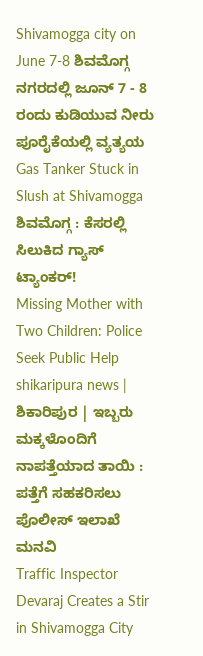Shivamogga city on June 7-8 ಶಿವಮೊಗ್ಗ ನಗರದಲ್ಲಿ ಜೂನ್ 7 - 8 ರಂದು ಕುಡಿಯುವ ನೀರು ಪೂರೈಕೆಯಲ್ಲಿ ವ್ಯತ್ಯಯ
Gas Tanker Stuck in Slush at Shivamogga ಶಿವಮೊಗ್ಗ : ಕೆಸರಲ್ಲಿ ಸಿಲುಕಿದ ಗ್ಯಾಸ್ ಟ್ಯಾಂಕರ್!
Missing Mother with Two Children: Police Seek Public Help shikaripura news | ಶಿಕಾರಿಪುರ | ಇಬ್ಬರು ಮಕ್ಕಳೊಂದಿಗೆ ನಾಪತ್ತೆಯಾದ ತಾಯಿ : ಪತ್ತೆಗೆ ಸಹಕರಿಸಲು ಪೊಲೀಸ್ ಇಲಾಖೆ ಮನವಿ
Traffic Inspector Devaraj Creates a Stir in Shivamogga City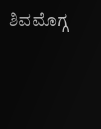ಶಿವಮೊಗ್ಗ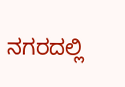ನಗರದಲ್ಲಿ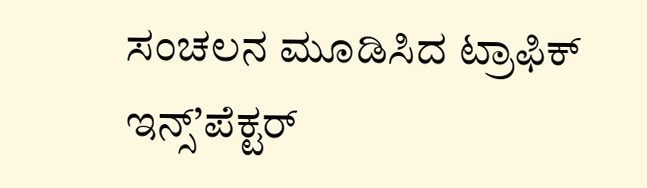ಸಂಚಲನ ಮೂಡಿಸಿದ ಟ್ರಾಫಿಕ್ ಇನ್ಸ್’ಪೆಕ್ಟರ್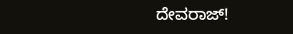ದೇವರಾಜ್!